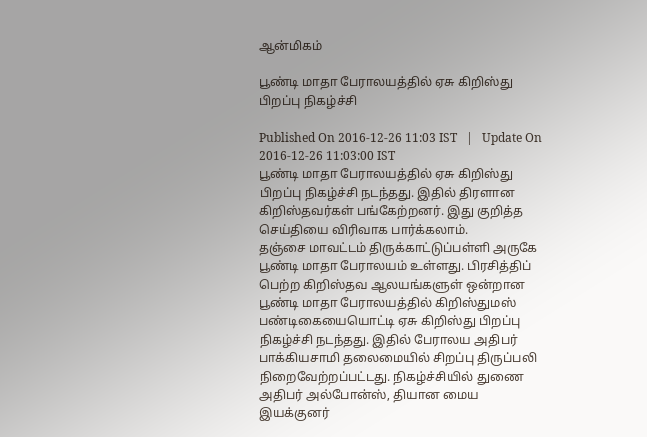ஆன்மிகம்

பூண்டி மாதா பேராலயத்தில் ஏசு கிறிஸ்து பிறப்பு நிகழ்ச்சி

Published On 2016-12-26 11:03 IST   |   Update On 2016-12-26 11:03:00 IST
பூண்டி மாதா பேராலயத்தில் ஏசு கிறிஸ்து பிறப்பு நிகழ்ச்சி நடந்தது. இதில் திரளான கிறிஸ்தவர்கள் பங்கேற்றனர். இது குறித்த செய்தியை விரிவாக பார்க்கலாம்.
தஞ்சை மாவட்டம் திருக்காட்டுப்பள்ளி அருகே பூண்டி மாதா பேராலயம் உள்ளது. பிரசித்திப் பெற்ற கிறிஸ்தவ ஆலயங்களுள் ஒன்றான பூண்டி மாதா பேராலயத்தில் கிறிஸ்துமஸ் பண்டிகையையொட்டி ஏசு கிறிஸ்து பிறப்பு நிகழ்ச்சி நடந்தது. இதில் பேராலய அதிபர் பாக்கியசாமி தலைமையில் சிறப்பு திருப்பலி நிறைவேற்றப்பட்டது. நிகழ்ச்சியில் துணை அதிபர் அல்போன்ஸ், தியான மைய இயக்குனர்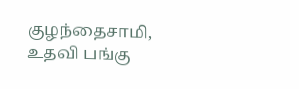குழந்தைசாமி, உதவி பங்கு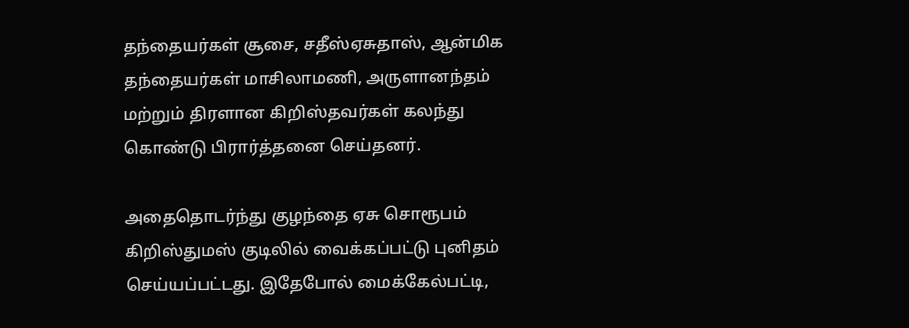தந்தையர்கள் சூசை, சதீஸ்ஏசுதாஸ், ஆன்மிக தந்தையர்கள் மாசிலாமணி, அருளானந்தம் மற்றும் திரளான கிறிஸ்தவர்கள் கலந்து கொண்டு பிரார்த்தனை செய்தனர்.

அதைதொடர்ந்து குழந்தை ஏசு சொரூபம் கிறிஸ்துமஸ் குடிலில் வைக்கப்பட்டு புனிதம் செய்யப்பட்டது. இதேபோல் மைக்கேல்பட்டி,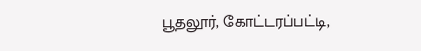பூதலூர், கோட்டரப்பட்டி,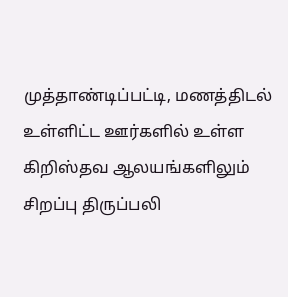முத்தாண்டிப்பட்டி, மணத்திடல் உள்ளிட்ட ஊர்களில் உள்ள கிறிஸ்தவ ஆலயங்களிலும் சிறப்பு திருப்பலி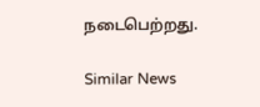நடைபெற்றது.

Similar News